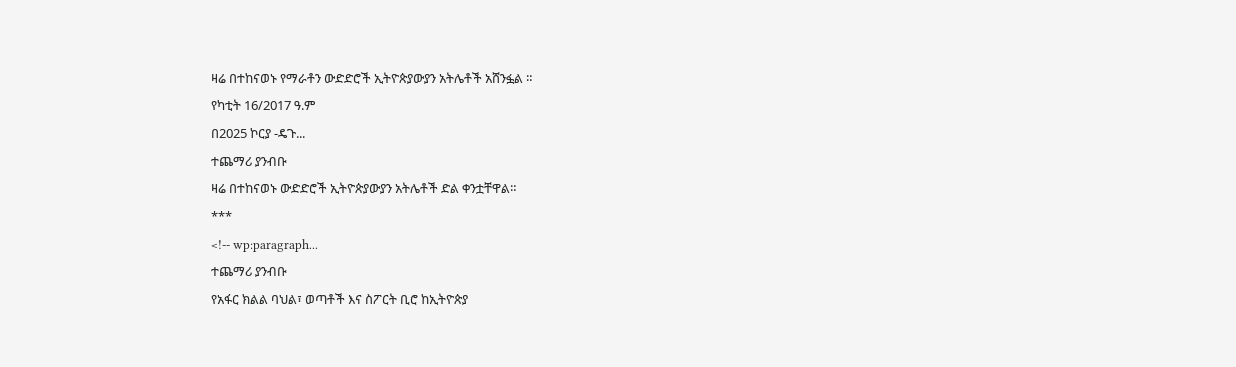ዛሬ በተከናወኑ የማራቶን ውድድሮች ኢትዮጵያውያን አትሌቶች አሸንፏል ።
የካቲት 16/2017 ዓ.ም
በ2025 ኮርያ -ዴጉ...
ተጨማሪ ያንብቡ
ዛሬ በተከናወኑ ውድድሮች ኢትዮጵያውያን አትሌቶች ድል ቀንቷቸዋል።
***
<!-- wp:paragraph...
ተጨማሪ ያንብቡ
የአፋር ክልል ባህል፣ ወጣቶች እና ስፖርት ቢሮ ከኢትዮጵያ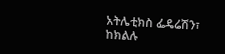አትሌቲክስ ፌዴሬሽን፣ ከክልሉ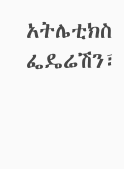አትሌቲክስ ፌዴሬሽን፣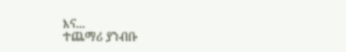እና...
ተጨማሪ ያንብቡ